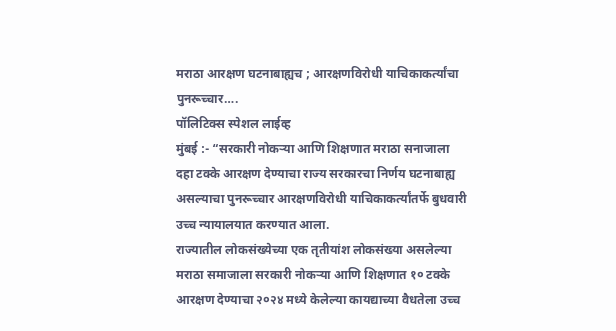मराठा आरक्षण घटनाबाह्यच ; आरक्षणविरोधी याचिकाकर्त्यांचा पुनरूच्चार….
पॉलिटिक्स स्पेशल लाईव्ह
मुंबई :- “सरकारी नोकऱ्या आणि शिक्षणात मराठा सनाजाला दहा टक्के आरक्षण देण्याचा राज्य सरकारचा निर्णय घटनाबाह्य असल्याचा पुनरूच्चार आरक्षणविरोधी याचिकाकर्त्यांतर्फे बुधवारी उच्च न्यायालयात करण्यात आला.
राज्यातील लोकसंख्येच्या एक तृतीयांश लोकसंख्या असलेल्या मराठा समाजाला सरकारी नोकऱ्या आणि शिक्षणात १० टक्के आरक्षण देण्याचा २०२४ मध्ये केलेल्या कायद्याच्या वैधतेला उच्च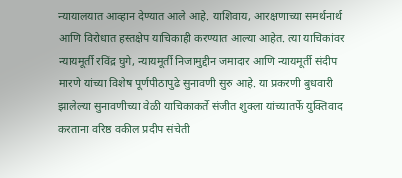न्यायालयात आव्हान देण्यात आले आहे. याशिवाय, आरक्षणाच्या समर्थनार्थ आणि विरोधात हस्तक्षेप याचिकाही करण्यात आल्या आहेत. त्या याचिकांवर न्यायमूर्ती रविंद्र घुगे, न्यायमूर्ती निजामुद्दीन जमादार आणि न्यायमूर्ती संदीप मारणे यांच्या विशेष पूर्णपीठापुढे सुनावणी सुरु आहे. या प्रकरणी बुधवारी झालेल्या सुनावणीच्या वेळी याचिकाकर्ते संजीत शुक्ला यांच्यातर्फे युक्तिवाद करताना वरिष्ठ वकील प्रदीप संचेती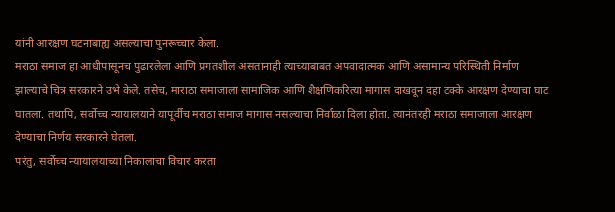यांनी आरक्षण घटनाबाह्य असल्याचा पुनरूच्चार केला.
मराठा समाज हा आधीपासूनच पुढारलेला आणि प्रगतशील असतानाही त्याच्याबाबत अपवादात्मक आणि असामान्य परिस्थिती निर्माण झाल्याचे चित्र सरकारने उभे केले. तसेच, माराठा समाजाला सामाजिक आणि शैक्षणिकरित्या मागास दाखवून दहा टक्के आरक्षण देण्याचा घाट घातला. तथापि, सर्वोच्च न्यायालयाने यापूर्वीच मराठा समाज मागास नसल्याचा निर्वाळा दिला होता. त्यानंतरही मराठा समाजाला आरक्षण देण्याचा निर्णय सरकारने घेतला.
परंतु, सर्वोच्च न्यायालयाच्या निकालाचा विचार करता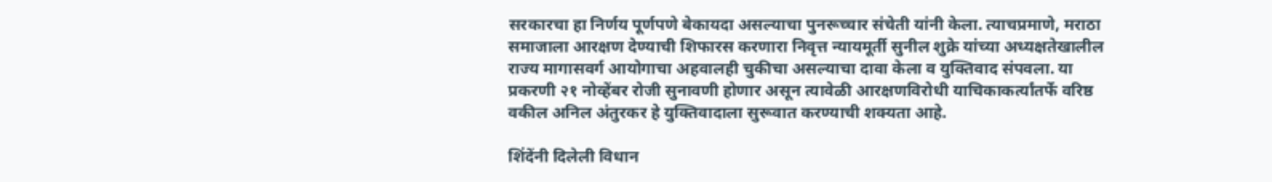सरकारचा हा निर्णय पूर्णपणे बेकायदा असल्याचा पुनरूच्चार संचेती यांनी केला. त्याचप्रमाणे, मराठा समाजाला आरक्षण देण्याची शिफारस करणारा निवृत्त न्यायमूर्ती सुनील शुक्रे यांच्या अध्यक्षतेखालील राज्य मागासवर्ग आयोगाचा अहवालही चुकीचा असल्याचा दावा केला व युक्तिवाद संपवला. या प्रकरणी २१ नोव्हेंबर रोजी सुनावणी होणार असून त्यावेळी आरक्षणविरोधी याचिकाकर्त्यांतर्फे वरिष्ठ वकील अनिल अंतुरकर हे युक्तिवादाला सुरूवात करण्याची शक्यता आहे.

शिंदेंनी दिलेली विधान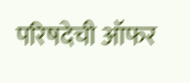परिषदेची ऑफर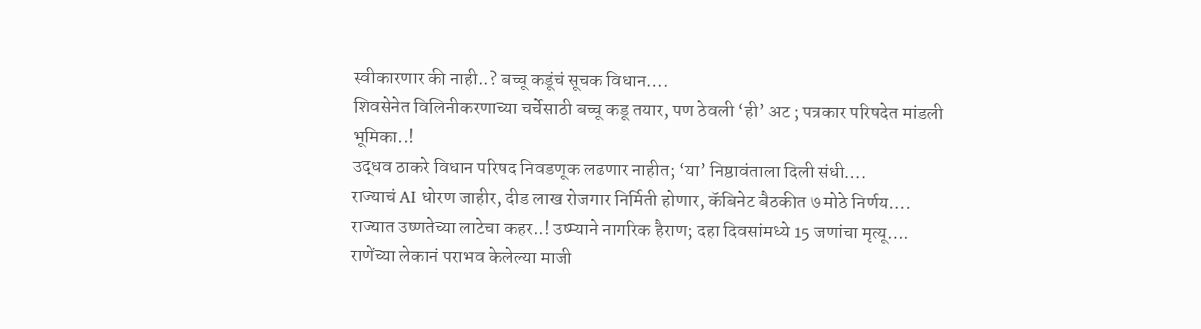स्वीकारणार की नाही..? बच्चू कडूंचं सूचक विधान….
शिवसेनेत विलिनीकरणाच्या चर्चेसाठी बच्चू कडू तयार, पण ठेवली ‘ही’ अट ; पत्रकार परिषदेत मांडली भूमिका..!
उद्धव ठाकरे विधान परिषद निवडणूक लढणार नाहीत; ‘या’ निष्ठावंताला दिली संधी….
राज्याचं AI धोरण जाहीर, दीड लाख रोजगार निर्मिती होणार, कॅबिनेट बैठकीत ७ मोठे निर्णय….
राज्यात उष्णतेच्या लाटेचा कहर..! उष्म्याने नागरिक हैराण; दहा दिवसांमध्ये 15 जणांचा मृत्यू….
राणेंच्या लेकानं पराभव केलेल्या माजी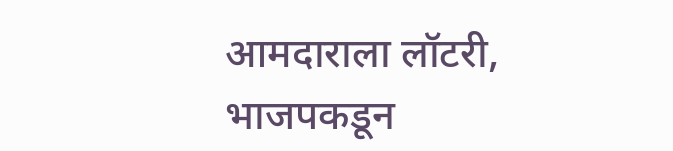आमदाराला लॉटरी, भाजपकडून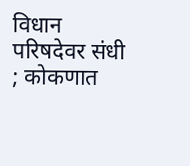विधान परिषदेवर संधी ; कोकणात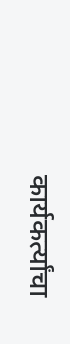कार्यकर्त्यांचा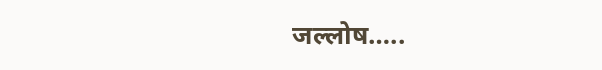जल्लोष…..